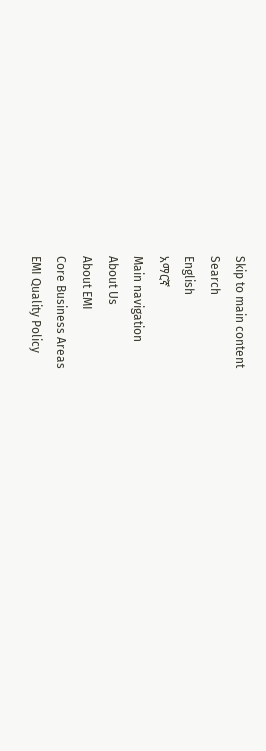Skip to main content
Search
English
አማርኛ
Main navigation
About Us
About EMI
Core Business Areas
EMI Quality Policy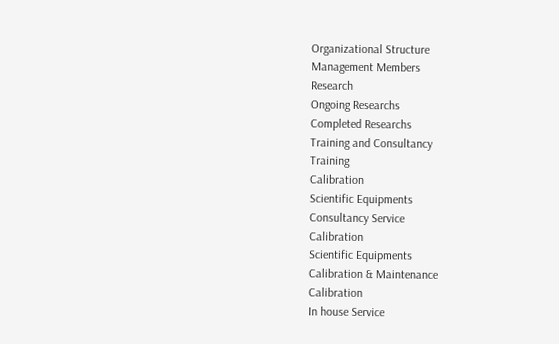Organizational Structure
Management Members
Research
Ongoing Researchs
Completed Researchs
Training and Consultancy
Training
Calibration
Scientific Equipments
Consultancy Service
Calibration
Scientific Equipments
Calibration & Maintenance
Calibration
In house Service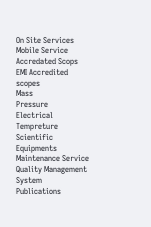On Site Services
Mobile Service
Accredated Scops
EMI Accredited scopes
Mass
Pressure
Electrical
Tempreture
Scientific Equipments Maintenance Service
Quality Management System
Publications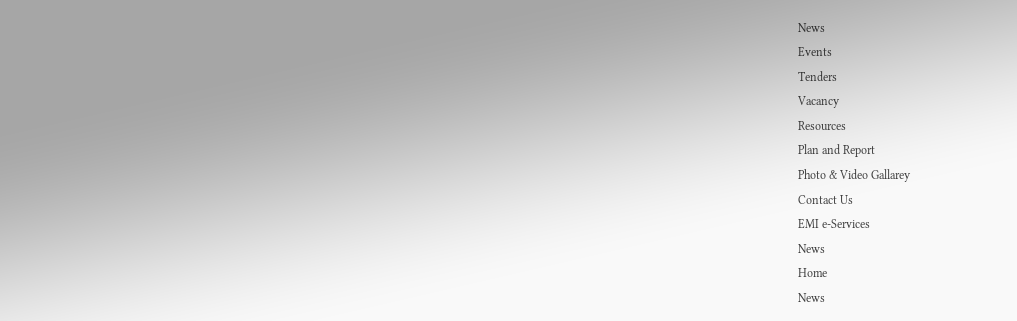News
Events
Tenders
Vacancy
Resources
Plan and Report
Photo & Video Gallarey
Contact Us
EMI e-Services
News
Home
News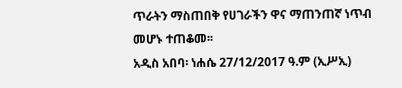ጥራትን ማስጠበቅ የሀገራችን ዋና ማጠንጠኛ ነጥብ መሆኑ ተጠቆመ፡፡
አዲስ አበባ፡ ነሐሴ 27/12/2017 ዓ.ም (ኢሥኢ)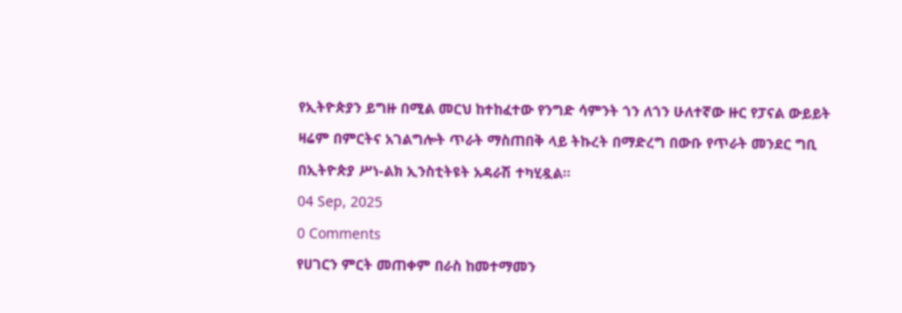የኢትዮጵያን ይግዙ በሚል መርህ ከተከፈተው የንግድ ሳምንት ጎን ለጎን ሁለተኛው ዙር የፓናል ውይይት ዛሬም በምርትና አገልግሎት ጥራት ማስጠበቅ ላይ ትኩረት በማድረግ በውቡ የጥራት መንደር ግቢ በኢትዮጵያ ሥነ-ልክ ኢንስቲትዩት አዳራሽ ተካሂዷል፡፡
04 Sep, 2025
0 Comments
የሀገርን ምርት መጠቀም በራስ ከመተማመን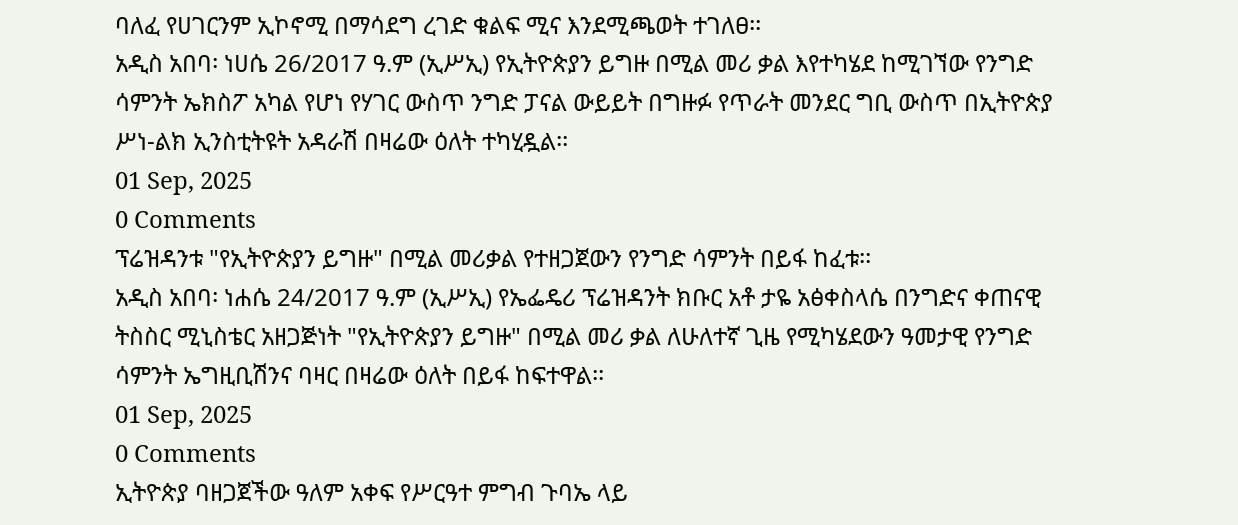ባለፈ የሀገርንም ኢኮኖሚ በማሳደግ ረገድ ቁልፍ ሚና እንደሚጫወት ተገለፀ፡፡
አዲስ አበባ፡ ነሀሴ 26/2017 ዓ.ም (ኢሥኢ) የኢትዮጵያን ይግዙ በሚል መሪ ቃል እየተካሄደ ከሚገኘው የንግድ ሳምንት ኤክስፖ አካል የሆነ የሃገር ውስጥ ንግድ ፓናል ውይይት በግዙፉ የጥራት መንደር ግቢ ውስጥ በኢትዮጵያ ሥነ-ልክ ኢንስቲትዩት አዳራሽ በዛሬው ዕለት ተካሂዷል፡፡
01 Sep, 2025
0 Comments
ፕሬዝዳንቱ "የኢትዮጵያን ይግዙ" በሚል መሪቃል የተዘጋጀውን የንግድ ሳምንት በይፋ ከፈቱ፡፡
አዲስ አበባ፡ ነሐሴ 24/2017 ዓ.ም (ኢሥኢ) የኤፌዴሪ ፕሬዝዳንት ክቡር አቶ ታዬ አፅቀስላሴ በንግድና ቀጠናዊ ትስስር ሚኒስቴር አዘጋጅነት "የኢትዮጵያን ይግዙ" በሚል መሪ ቃል ለሁለተኛ ጊዜ የሚካሄደውን ዓመታዊ የንግድ ሳምንት ኤግዚቢሽንና ባዛር በዛሬው ዕለት በይፋ ከፍተዋል፡፡
01 Sep, 2025
0 Comments
ኢትዮጵያ ባዘጋጀችው ዓለም አቀፍ የሥርዓተ ምግብ ጉባኤ ላይ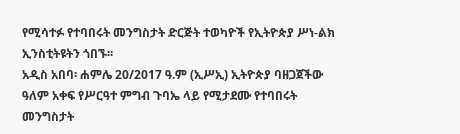የሚሳተፉ የተባበሩት መንግስታት ድርጅት ተወካዮች የኢትዮጵያ ሥነ-ልክ ኢንስቲትዩትን ጎበኙ፡፡
አዲስ አበባ፡ ሐምሌ 20/2017 ዓ.ም (ኢሥኢ) ኢትዮጵያ ባዘጋጀችው ዓለም አቀፍ የሥርዓተ ምግብ ጉባኤ ላይ የሚታደሙ የተባበሩት መንግስታት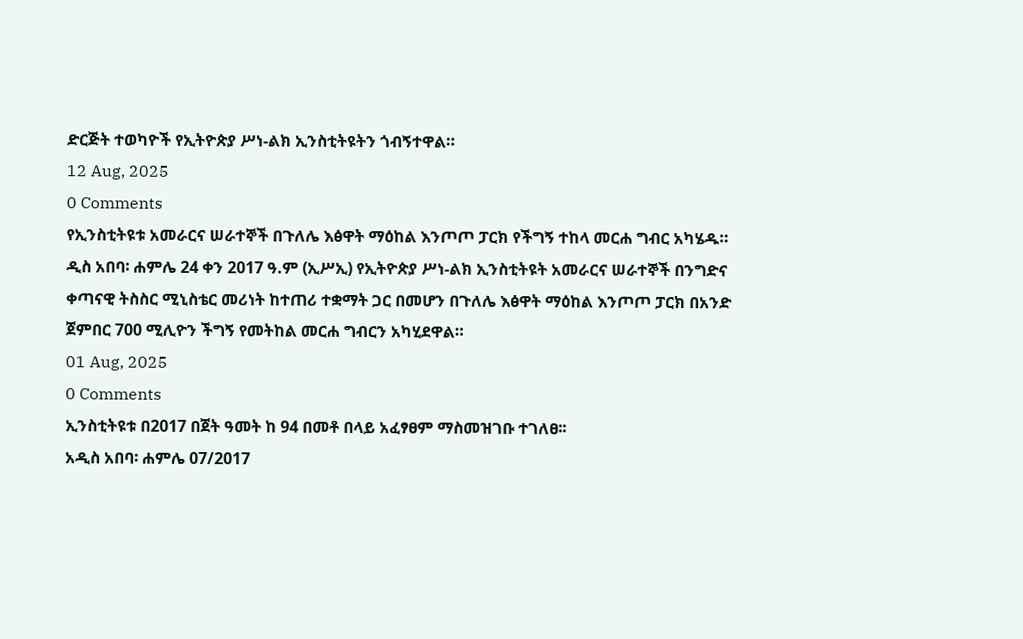ድርጅት ተወካዮች የኢትዮጵያ ሥነ-ልክ ኢንስቲትዩትን ጎብኝተዋል።
12 Aug, 2025
0 Comments
የኢንስቲትዩቱ አመራርና ሠራተኞች በጉለሌ እፅዋት ማዕከል እንጦጦ ፓርክ የችግኝ ተከላ መርሐ ግብር አካሄዱ።
ዲስ አበባ፡ ሐምሌ 24 ቀን 2017 ዓ.ም (ኢሥኢ) የኢትዮጵያ ሥነ-ልክ ኢንስቲትዩት አመራርና ሠራተኞች በንግድና ቀጣናዊ ትስስር ሚኒስቴር መሪነት ከተጠሪ ተቋማት ጋር በመሆን በጉለሌ እፅዋት ማዕከል እንጦጦ ፓርክ በአንድ ጀምበር 700 ሚሊዮን ችግኝ የመትከል መርሐ ግብርን አካሂደዋል።
01 Aug, 2025
0 Comments
ኢንስቲትዩቱ በ2017 በጀት ዓመት ከ 94 በመቶ በላይ አፈፃፀም ማስመዝገቡ ተገለፀ፡፡
አዲስ አበባ፡ ሐምሌ 07/2017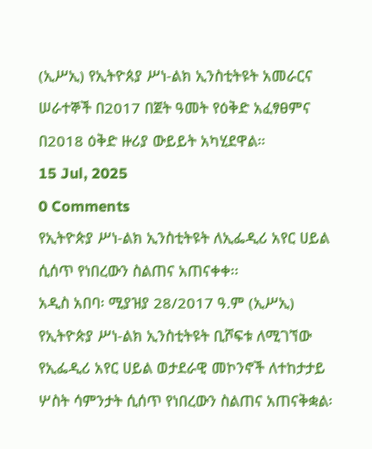(ኢሥኢ) የኢትዮጰያ ሥነ-ልክ ኢንስቲትዩት አመራርና ሠራተኞች በ2017 በጀት ዓመት የዕቅድ አፈፃፀምና በ2018 ዕቅድ ዙሪያ ውይይት አካሂደዋል።
15 Jul, 2025
0 Comments
የኢትዮጵያ ሥነ-ልክ ኢንስቲትዩት ለኢፌዲሪ አየር ሀይል ሲሰጥ የነበረውን ስልጠና አጠናቀቀ፡፡
አዲስ አበባ፡ ሚያዝያ 28/2017 ዓ.ም (ኢሥኢ) የኢትዮጵያ ሥነ-ልክ ኢንስቲትዩት ቢሾፍቱ ለሚገኘው የኢፌዲሪ አየር ሀይል ወታደራዊ መኮንኖች ለተከታታይ ሦስት ሳምንታት ሲሰጥ የነበረውን ስልጠና አጠናቅቋል፡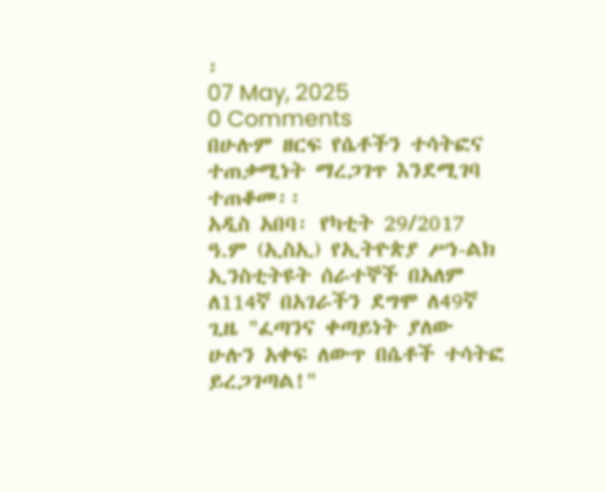፡
07 May, 2025
0 Comments
በሁሉም ዘርፍ የሴቶችን ተሳትፎና ተጠቃሚነት ማረጋገጥ እንደሚገባ ተጠቆመ፡፡
አዲስ አበባ፡ የካቲት 29/2017 ዓ.ም (ኢስኢ) የኢትዮጵያ ሥነ-ልክ ኢንስቲትዩት ሰራተኞች በአለም ለ114ኛ በአገራችን ደግሞ ለ49ኛ ጊዜ "ፈጣንና ቀጣይነት ያለው ሁሉን አቀፍ ለውጥ በሴቶች ተሳትፎ ይረጋገጣል!"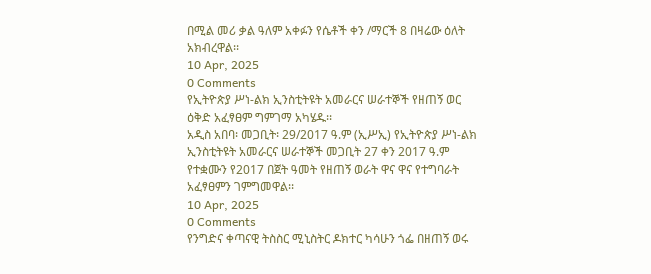በሚል መሪ ቃል ዓለም አቀፉን የሴቶች ቀን /ማርች 8 በዛሬው ዕለት አክብረዋል፡፡
10 Apr, 2025
0 Comments
የኢትዮጵያ ሥነ-ልክ ኢንስቲትዩት አመራርና ሠራተኞች የዘጠኝ ወር ዕቅድ አፈፃፀም ግምገማ አካሄዱ፡፡
አዲስ አበባ፡ መጋቢት፡ 29/2017 ዓ.ም (ኢሥኢ) የኢትዮጵያ ሥነ-ልክ ኢንስቲትዩት አመራርና ሠራተኞች መጋቢት 27 ቀን 2017 ዓ.ም የተቋሙን የ2017 በጀት ዓመት የዘጠኝ ወራት ዋና ዋና የተግባራት አፈፃፀምን ገምግመዋል፡፡
10 Apr, 2025
0 Comments
የንግድና ቀጣናዊ ትስስር ሚኒስትር ዶክተር ካሳሁን ጎፌ በዘጠኝ ወሩ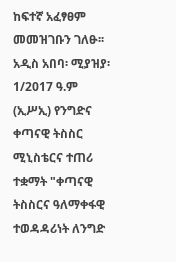ከፍተኛ አፈፃፀም መመዝገቡን ገለፁ፡፡
አዲስ አበባ፡ ሚያዝያ፡ 1/2017 ዓ.ም (ኢሥኢ) የንግድና ቀጣናዊ ትስስር ሚኒስቴርና ተጠሪ ተቋማት "ቀጣናዊ ትስስርና ዓለማቀፋዊ ተወዳዳሪነት ለንግድ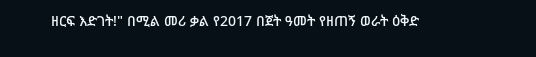ዘርፍ እድገት!" በሚል መሪ ቃል የ2017 በጀት ዓመት የዘጠኝ ወራት ዕቅድ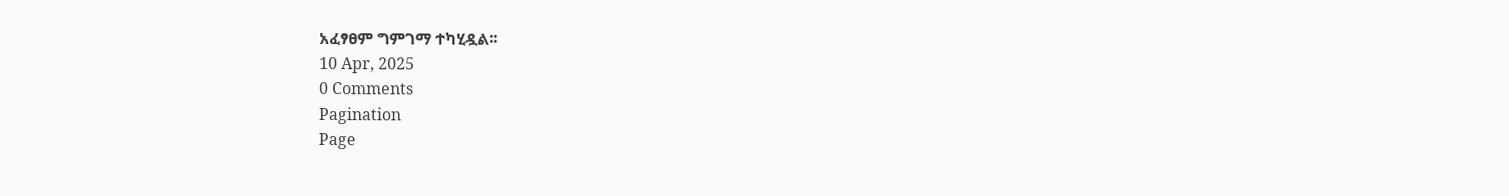አፈፃፀም ግምገማ ተካሂዷል፡፡
10 Apr, 2025
0 Comments
Pagination
Page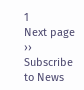1
Next page
››
Subscribe to News